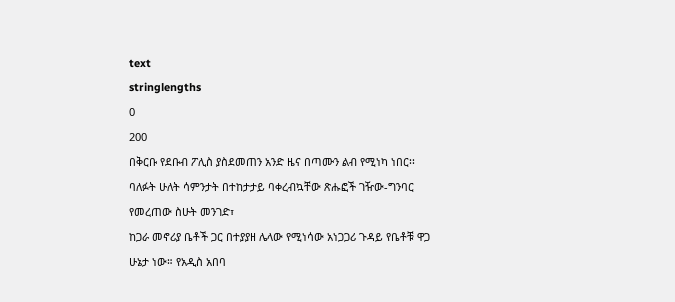text
stringlengths
0
200
በቅርቡ የደቡብ ፖሊስ ያስደመጠን አንድ ዜና በጣሙን ልብ የሚነካ ነበር፡፡
ባለፉት ሁለት ሳምንታት በተከታታይ ባቀረብኳቸው ጽሑፎች ገዥው-ግንባር የመረጠው ስሁት መንገድ፣
ከጋራ መኖሪያ ቤቶች ጋር በተያያዘ ሌላው የሚነሳው አነጋጋሪ ጉዳይ የቤቶቹ ዋጋ ሁኔታ ነው። የአዲስ አበባ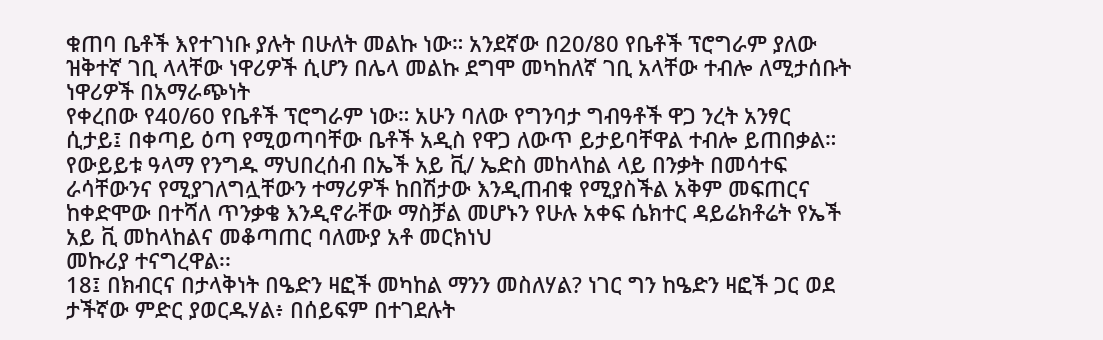ቁጠባ ቤቶች እየተገነቡ ያሉት በሁለት መልኩ ነው። አንደኛው በ20/80 የቤቶች ፕሮግራም ያለው ዝቅተኛ ገቢ ላላቸው ነዋሪዎች ሲሆን በሌላ መልኩ ደግሞ መካከለኛ ገቢ አላቸው ተብሎ ለሚታሰቡት ነዋሪዎች በአማራጭነት
የቀረበው የ40/60 የቤቶች ፕሮግራም ነው። አሁን ባለው የግንባታ ግብዓቶች ዋጋ ንረት አንፃር ሲታይ፤ በቀጣይ ዕጣ የሚወጣባቸው ቤቶች አዲስ የዋጋ ለውጥ ይታይባቸዋል ተብሎ ይጠበቃል።
የውይይቱ ዓላማ የንግዱ ማህበረሰብ በኤች አይ ቪ/ ኤድስ መከላከል ላይ በንቃት በመሳተፍ ራሳቸውንና የሚያገለግሏቸውን ተማሪዎች ከበሽታው እንዲጠብቁ የሚያስችል አቅም መፍጠርና ከቀድሞው በተሻለ ጥንቃቄ እንዲኖራቸው ማስቻል መሆኑን የሁሉ አቀፍ ሴክተር ዳይሬክቶሬት የኤች አይ ቪ መከላከልና መቆጣጠር ባለሙያ አቶ መርክነህ
መኩሪያ ተናግረዋል፡፡
18፤ በክብርና በታላቅነት በዔድን ዛፎች መካከል ማንን መስለሃል? ነገር ግን ከዔድን ዛፎች ጋር ወደ ታችኛው ምድር ያወርዱሃል፥ በሰይፍም በተገደሉት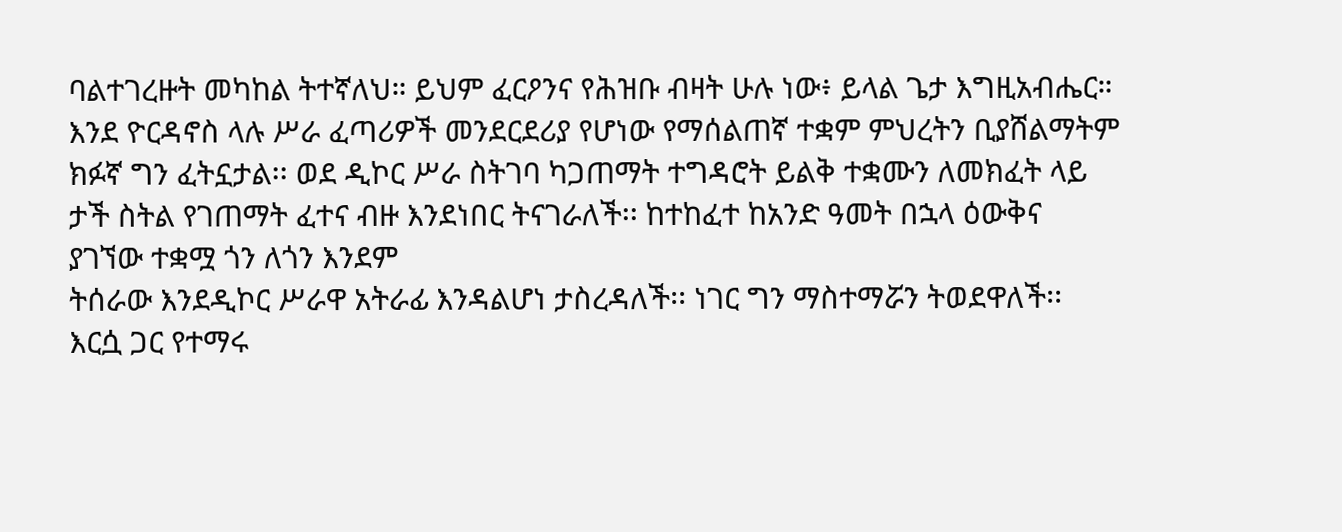ባልተገረዙት መካከል ትተኛለህ። ይህም ፈርዖንና የሕዝቡ ብዛት ሁሉ ነው፥ ይላል ጌታ እግዚአብሔር።
እንደ ዮርዳኖስ ላሉ ሥራ ፈጣሪዎች መንደርደሪያ የሆነው የማሰልጠኛ ተቋም ምህረትን ቢያሸልማትም ክፉኛ ግን ፈትኗታል፡፡ ወደ ዲኮር ሥራ ስትገባ ካጋጠማት ተግዳሮት ይልቅ ተቋሙን ለመክፈት ላይ ታች ስትል የገጠማት ፈተና ብዙ እንደነበር ትናገራለች፡፡ ከተከፈተ ከአንድ ዓመት በኋላ ዕውቅና ያገኘው ተቋሟ ጎን ለጎን እንደም
ትሰራው እንደዲኮር ሥራዋ አትራፊ እንዳልሆነ ታስረዳለች፡፡ ነገር ግን ማስተማሯን ትወደዋለች፡፡ እርሷ ጋር የተማሩ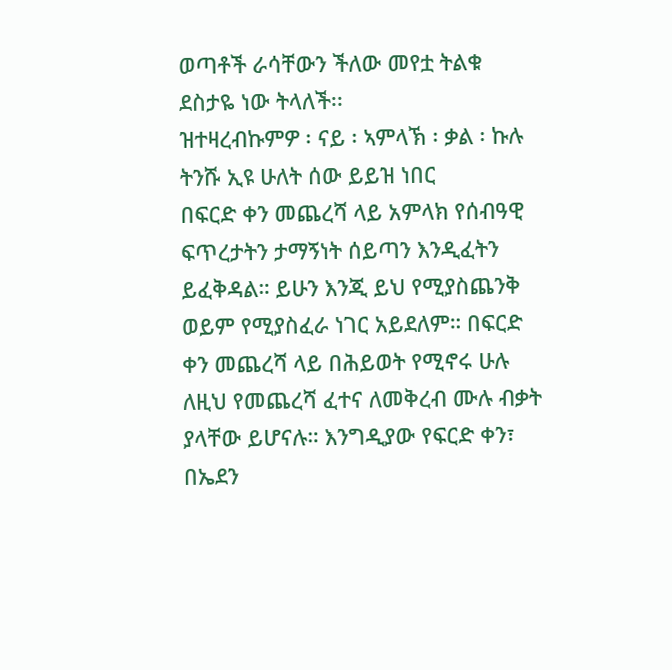ወጣቶች ራሳቸውን ችለው መየቷ ትልቁ ደስታዬ ነው ትላለች፡፡
ዝተዛረብኩምዎ ፡ ናይ ፡ ኣምላኽ ፡ ቃል ፡ ኩሉ
ትንሹ ኢዩ ሁለት ሰው ይይዝ ነበር
በፍርድ ቀን መጨረሻ ላይ አምላክ የሰብዓዊ ፍጥረታትን ታማኝነት ሰይጣን እንዲፈትን ይፈቅዳል። ይሁን እንጂ ይህ የሚያስጨንቅ ወይም የሚያስፈራ ነገር አይደለም። በፍርድ ቀን መጨረሻ ላይ በሕይወት የሚኖሩ ሁሉ ለዚህ የመጨረሻ ፈተና ለመቅረብ ሙሉ ብቃት ያላቸው ይሆናሉ። እንግዲያው የፍርድ ቀን፣ በኤደን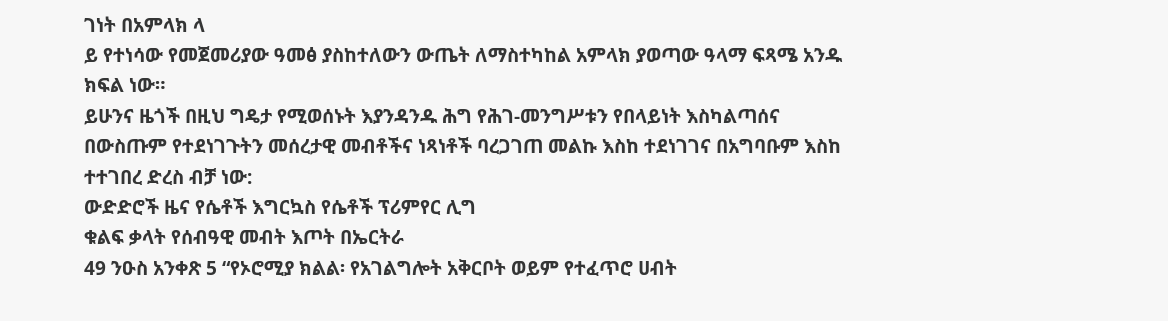ገነት በአምላክ ላ
ይ የተነሳው የመጀመሪያው ዓመፅ ያስከተለውን ውጤት ለማስተካከል አምላክ ያወጣው ዓላማ ፍጻሜ አንዱ ክፍል ነው።
ይሁንና ዜጎች በዚህ ግዴታ የሚወሰኑት እያንዳንዱ ሕግ የሕገ-መንግሥቱን የበላይነት እስካልጣሰና በውስጡም የተደነገጉትን መሰረታዊ መብቶችና ነጻነቶች ባረጋገጠ መልኩ እስከ ተደነገገና በአግባቡም እስከ ተተገበረ ድረስ ብቻ ነው:
ውድድሮች ዜና የሴቶች እግርኳስ የሴቶች ፕሪምየር ሊግ
ቁልፍ ቃላት የሰብዓዊ መብት እጦት በኤርትራ
49 ንዑስ አንቀጽ 5 “የኦሮሚያ ክልል፡ የአገልግሎት አቅርቦት ወይም የተፈጥሮ ሀብት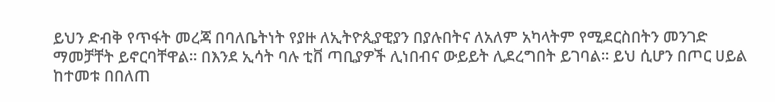ይህን ድብቅ የጥፋት መረጃ በባለቤትነት የያዙ ለኢትዮጲያዊያን በያሉበትና ለአለም አካላትም የሚደርስበትን መንገድ ማመቻቸት ይኖርባቸዋል፡፡ በእንደ ኢሳት ባሉ ቲቨ ጣቢያዎች ሊነበብና ውይይት ሊደረግበት ይገባል፡፡ ይህ ሲሆን በጦር ሀይል ከተመቱ በበለጠ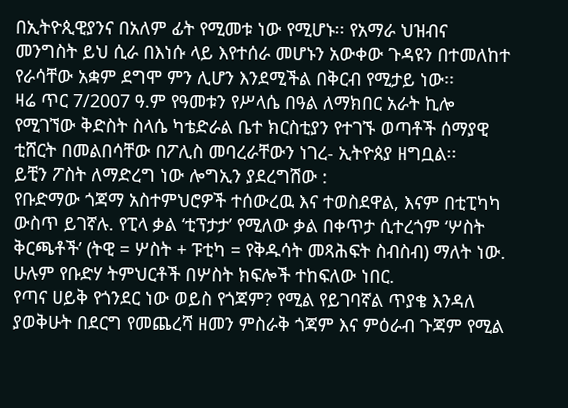በኢትዮጲዊያንና በአለም ፊት የሚመቱ ነው የሚሆኑ፡፡ የአማራ ህዝብና
መንግስት ይህ ሲራ በእነሱ ላይ እየተሰራ መሆኑን አውቀው ጉዳዩን በተመለከተ የራሳቸው አቋም ደግሞ ምን ሊሆን እንደሚችል በቅርብ የሚታይ ነው፡፡
ዛሬ ጥር 7/2007 ዓ.ም የዓመቱን የሥላሴ በዓል ለማክበር አራት ኪሎ የሚገኘው ቅድስት ስላሴ ካቴድራል ቤተ ክርስቲያን የተገኙ ወጣቶች ሰማያዊ ቲሸርት በመልበሳቸው በፖሊስ መባረራቸውን ነገረ- ኢትዮጰያ ዘግቧል፡፡
ይቺን ፖስት ለማድረግ ነው ሎግኢን ያደረግሽው :
የቡድማው ጎጃማ አስተምህሮዎች ተሰውረዉ እና ተወስደዋል, እናም በቲፒካካ ውስጥ ይገኛሉ. የፒላ ቃል ‘ቲፕታታ’ የሚለው ቃል በቀጥታ ሲተረጎም ‘ሦስት ቅርጫቶች’ (ትዊ = ሦስት + ፑቲካ = የቅዱሳት መጻሕፍት ስብስብ) ማለት ነው. ሁሉም የቡድሃ ትምህርቶች በሦስት ክፍሎች ተከፍለው ነበር.
የጣና ሀይቅ የጎንደር ነው ወይስ የጎጃም? የሚል የይገባኛል ጥያቄ እንዳለ ያወቅሁት በደርግ የመጨረሻ ዘመን ምስራቅ ጎጃም እና ምዕራብ ጉጃም የሚል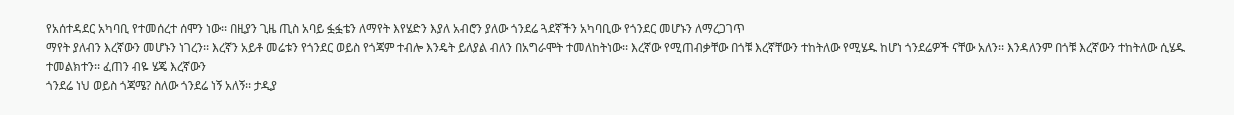የአሰተዳደር አካባቢ የተመሰረተ ሰሞን ነው፡፡ በዚያን ጊዜ ጢስ አባይ ፏፏቴን ለማየት እየሄድን እያለ አብሮን ያለው ጎንደሬ ጓደኛችን አካባቢው የጎንደር መሆኑን ለማረጋገጥ
ማየት ያለብን እረኛውን መሆኑን ነገረን፡፡ እረኛን አይቶ መሬቱን የጎንደር ወይስ የጎጃም ተብሎ እንዴት ይለያል ብለን በአግራሞት ተመለከትነው፡፡ እረኛው የሚጠብቃቸው በጎቹ እረኛቸውን ተከትለው የሚሄዱ ከሆነ ጎንደሬዎች ናቸው አለን፡፡ እንዳለንም በጎቹ እረኛውን ተከትለው ሲሄዱ ተመልክተን፡፡ ፈጠን ብዬ ሄጄ እረኛውን
ጎንደሬ ነህ ወይስ ጎጃሜ? ስለው ጎንደሬ ነኝ አለኝ፡፡ ታዲያ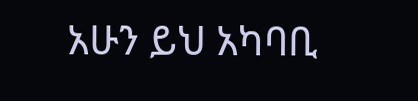አሁን ይህ አካባቢ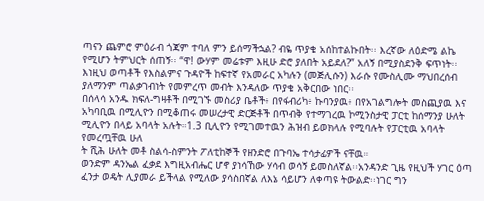ጣናን ጨምሮ ምዕራብ ጎጃም ተባለ ምን ይሰማችኋል? ብዬ ጥያቄ አሰከተልኩበት፡፡ እረኛው ለዕድሜ ልኬ የሚሆን ትምህርት ሰጠኝ፡፡ “ዋ! ውሃም መሬቱም እዚሁ ድሮ ያለበት አይደለ?” አለኝ በሚያስደንቅ ፍጥነት፡፡
እነዚህ ወጣቶች የእስልምና ጉዳዮች ከፍተኛ የአመራር አካሉን (መጅሊሱን) እራሱ የሙስሊሙ ማህበረሰብ ያለማንም ጣልቃገብነት የመምረጥ መብት እንዳለው ጥያቄ አቅርበው ነበር፡፡
በሰላሳ አንዱ ክፍለ-ግዛቶች በሚገኙ መስሪያ ቤቶች፥ በየፋብሪካ፥ ኩባንያዉ፥ በየአገልግሎት መስጪያዉ እና አካባቢዉ በሚሊዮን በሚቆጠሩ መሠረታዊ ድርጅቶች በጥብቅ የተማገረዉ ኮሚንስታዊ ፓርቲ ከሰማንያ ሁለት ሚሊዮን በላይ አባላት አሉት።1.3 ቢሊዮን የሚገመተዉን ሕዝብ ይወክላሉ የሚባሉት የፓርቲዉ አባላት የመረጧቸዉ ሁለ
ት ሺሕ ሁለት መቶ ስልሳ-ስምንት ፖለቲከኞች የዘንድሮ በጉባኤ ተሳታፊዎች ናቸዉ።
ወንድም ዳንኤል ፈቃደ እግዚአብሔር ሆኖ ያነሳኸው ሃሳብ ወሳኝ ይመስለኛል፡፡አንዳንድ ጊዜ የዚህች ሃገር ዕጣ ፈንታ ወዴት ሊያመራ ይችላል የሚለው ያሳስበኛል ለእኔ ሳይሆን ለቀጣዩ ትውልድ፡፡ነገር ግን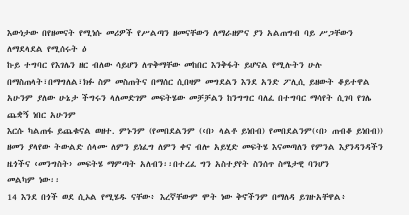እውነታው በየዘመናት የሚነሱ መሪዎች የሥልጣን ዘመናቸውን ለማራዘምና ያን አልጠግብ ባይ ሥጋቸውን ለማደላደል የሚሰሩት ዕ
ኩይ ተግባር የእገሌን ዘር ብለው ሳይሆን ለጥቅማቸው መከበር እንቅፋት ይሆናል የሚሉትን ሁሉ በማስጠላት፣በማግለል፣ክፉ ስም መስጠትና በማሰር ሲበዛም መግደልን እንደ አንድ ፖሊሲ ይዘውት ቆይተዋል አሁንም ያለው ሁኔታ ችግሩን ላለመድገም መፍትሄው መቻቻልን ከንግግር ባለፈ በተግባር ማሳየት ሲገባ የገሌ ጨቋኝ ነበር አሁንም
እርሱ ካልጠፋ ይጨቁናል ወዘተ. ምኑንም (የመበደልንም (‹በ› ላልቶ ይነበብ) የመበደልንም(‹በ› ጠብቆ ይነበብ)) ዘመን ያላየው ትውልድ ሰላሙ ለምን ይነፈግ ለምን ቀና ብሎ አይሂድ መፍትሄ እናመጣለን የምንል እያንዳንዳችን ዜጎችና ‹መንግስት› መፍትሄ ማምጣት አለብን፡፡በተረፈ ግን አስተያየት ስንሰጥ ስሜታዊ ባንሆን
መልካም ነው፡፡
14 እንደ በጎች ወደ ሲኦል የሚሄዱ ናቸው፥ እረኛቸውም ሞት ነው ቅኖችንም በማለዳ ይገዙአቸዋል፥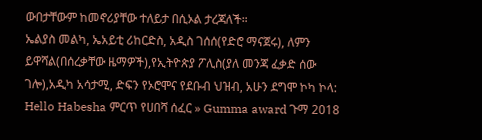ውበታቸውም ከመኖሪያቸው ተለይታ በሲኦል ታረጃለች።
ኤልያስ መልካ, ኤአይቲ ሪከርድስ, አዲስ ገሰሰ(የድሮ ማናጀሩ), ለምን ይዋሻል(በሰረቃቸው ዜማዎች),የኢትዮጵያ ፖሊስ(ያለ መንጃ ፈቃድ ሰው ገሎ),አዲካ አሳታሚ, ድፍን የኦሮሞና የደቡብ ህዝብ, አሁን ደግሞ ኮካ ኮላ:
Hello Habesha ምርጥ የሀበሻ ሰፈር » Gumma award ጉማ 2018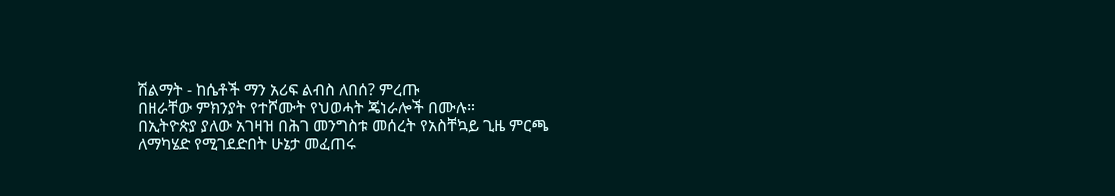ሽልማት - ከሴቶች ማን አሪፍ ልብስ ለበሰ? ምረጡ
በዘራቸው ምክንያት የተሾሙት የህወሓት ጄነራሎች በሙሉ።
በኢትዮጵያ ያለው አገዛዝ በሕገ መንግስቱ መሰረት የአስቸኳይ ጊዜ ምርጫ ለማካሄድ የሚገደድበት ሁኔታ መፈጠሩ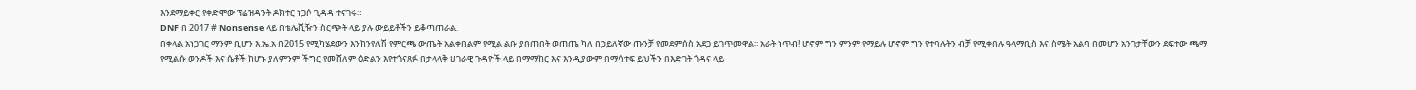እንደማይቀር የቀድሞው ፕሬዝዳንት ዶክተር ነጋሶ ጊዳዳ ተናገሩ።
DNF በ 2017 # Nonsense ላይ በቴሌቪዥን ስርጭት ላይ ያሉ ውይይቶችን ይቆጣጠራል.
በቀላል አነጋገር ማንም ቢሆን እ.ኤ.አ በ2015 የሚካሄደውን እንከንየለሽ የምርጫ ውጤት አልቀበልም የሚል ልቡ ያበጠበት ወጠጤ ካለ በኃይለኛው ጡንቻ የመደምሰስ አደጋ ይገጥመዋል፡፡ አራት ነጥብ! ሆኖም ግን ምንም የማይሉ ሆኖም ግን የተባሉትን ብቻ የሚቀበሉ ዓላማቢስ እና ስሜት አልባ በመሆን አንገታቸውን ደፍተው ጫማ
የሚልሱ ወንዶች እና ሴቶች ከሆኑ ያለምንም ችግር የመሸለም ዕድልን እየተጎናጸፉ በታላላቅ ሀገራዊ ጉዳዮች ላይ በማማከር እና እንዲያውም በማሳተፍ ይህችን በእድገት ጎዳና ላይ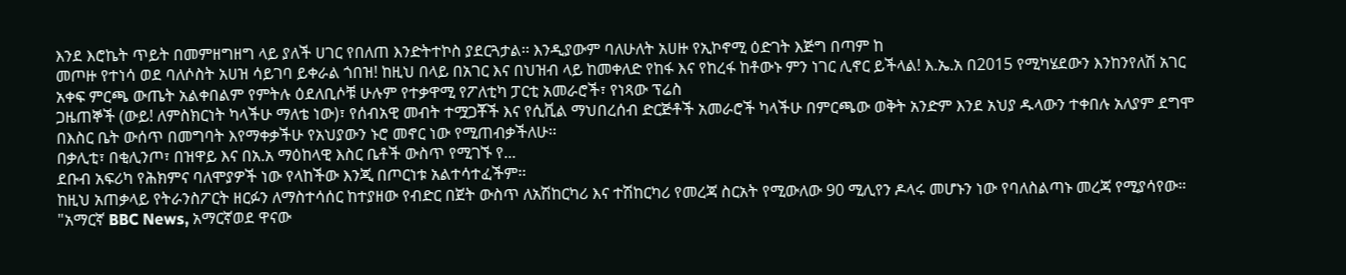እንደ እሮኬት ጥይት በመምዘግዘግ ላይ ያለች ሀገር የበለጠ እንድትተኮስ ያደርጓታል፡፡ እንዲያውም ባለሁለት አሀዙ የኢኮኖሚ ዕድገት እጅግ በጣም ከ
መጦዙ የተነሳ ወደ ባለሶስት አሀዝ ሳይገባ ይቀራል ጎበዝ! ከዚህ በላይ በአገር እና በህዝብ ላይ ከመቀለድ የከፋ እና የከረፋ ከቶውኑ ምን ነገር ሊኖር ይችላል! እ.ኤ.አ በ2015 የሚካሄደውን እንከንየለሽ አገር አቀፍ ምርጫ ውጤት አልቀበልም የምትሉ ዕደለቢሶቹ ሁሉም የተቃዋሚ የፖለቲካ ፓርቲ አመራሮች፣ የነጻው ፕሬስ
ጋዜጠኞች (ውይ! ለምስክርነት ካላችሁ ማለቴ ነው)፣ የሰብአዊ መብት ተሟጋቾች እና የሲቪል ማህበረሰብ ድርጅቶች አመራሮች ካላችሁ በምርጫው ወቅት አንድም እንደ አህያ ዱላውን ተቀበሉ አለያም ደግሞ በእስር ቤት ውሰጥ በመግባት እየማቀቃችሁ የአህያውን ኑሮ መኖር ነው የሚጠብቃችለሁ፡፡
በቃሊቲ፣ በቂሊንጦ፣ በዝዋይ እና በአ.አ ማዕከላዊ እስር ቤቶች ውስጥ የሚገኙ የ...
ደቡብ አፍሪካ የሕክምና ባለሞያዎች ነው የላከችው እንጂ በጦርነቱ አልተሳተፈችም፡፡
ከዚህ አጠቃላይ የትራንስፖርት ዘርፉን ለማስተሳሰር ከተያዘው የብድር በጀት ውስጥ ለአሽከርካሪ እና ተሽከርካሪ የመረጃ ስርአት የሚውለው 90 ሚሊየን ዶላሩ መሆኑን ነው የባለስልጣኑ መረጃ የሚያሳየው።
"አማርኛ BBC News, አማርኛወደ ዋናው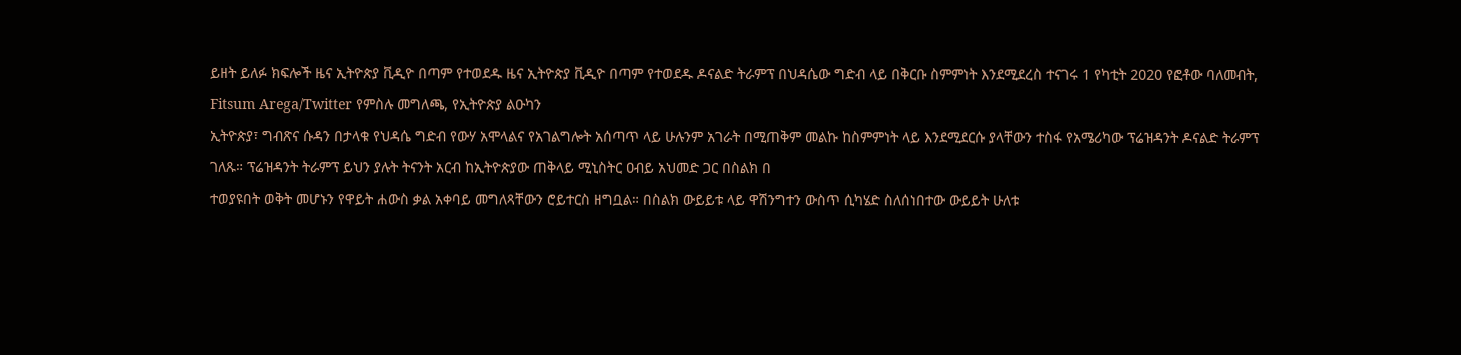ይዘት ይለፉ ክፍሎች ዜና ኢትዮጵያ ቪዲዮ በጣም የተወደዱ ዜና ኢትዮጵያ ቪዲዮ በጣም የተወደዱ ዶናልድ ትራምፕ በህዳሴው ግድብ ላይ በቅርቡ ስምምነት እንደሚደረስ ተናገሩ 1 የካቲት 2020 የፎቶው ባለመብት, Fitsum Arega/Twitter የምስሉ መግለጫ, የኢትዮጵያ ልዑካን
ኢትዮጵያ፣ ግብጽና ሱዳን በታላቁ የህዳሴ ግድብ የውሃ አሞላልና የአገልግሎት አሰጣጥ ላይ ሁሉንም አገራት በሚጠቅም መልኩ ከስምምነት ላይ እንደሚደርሱ ያላቸውን ተስፋ የአሜሪካው ፕሬዝዳንት ዶናልድ ትራምፕ ገለጹ። ፕሬዝዳንት ትራምፕ ይህን ያሉት ትናንት አርብ ከኢትዮጵያው ጠቅላይ ሚኒስትር ዐብይ አህመድ ጋር በስልክ በ
ተወያዩበት ወቅት መሆኑን የዋይት ሐውስ ቃል አቀባይ መግለጻቸውን ሮይተርስ ዘግቧል። በስልክ ውይይቱ ላይ ዋሽንግተን ውስጥ ሲካሄድ ስለሰነበተው ውይይት ሁለቱ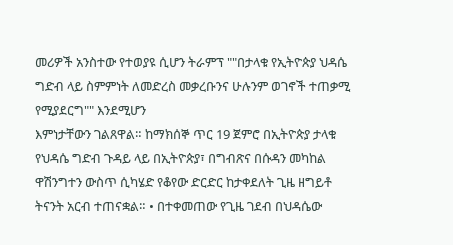መሪዎች አንስተው የተወያዩ ሲሆን ትራምፕ ""በታላቁ የኢትዮጵያ ህዳሴ ግድብ ላይ ስምምነት ለመድረስ መቃረቡንና ሁሉንም ወገኖች ተጠቃሚ የሚያደርግ"" እንደሚሆን
እምነታቸውን ገልጸዋል። ከማክሰኞ ጥር 19 ጀምሮ በኢትዮጵያ ታላቁ የህዳሴ ግድብ ጉዳይ ላይ በኢትዮጵያ፣ በግብጽና በሱዳን መካከል ዋሽንግተን ውስጥ ሲካሄድ የቆየው ድርድር ከታቀደለት ጊዜ ዘግይቶ ትናንት አርብ ተጠናቋል። • በተቀመጠው የጊዜ ገደብ በህዳሴው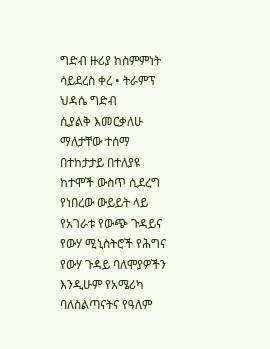ግድብ ዙሪያ ከስምምነት ሳይደረስ ቀረ • ትራምፕ ህዳሴ ግድብ
ሲያልቅ እመርቃለሁ ማለታቸው ተሰማ በተከታታይ በተለያዩ ከተሞች ውስጥ ሲደረግ የነበረው ውይይት ላይ የአገራቱ የውጭ ጉዳይና የውሃ ሚኒስትሮች የሕግና የውሃ ጉዳይ ባለሞያዎችን እንዲሁም የአሜሪካ ባለስልጣናትና የዓለም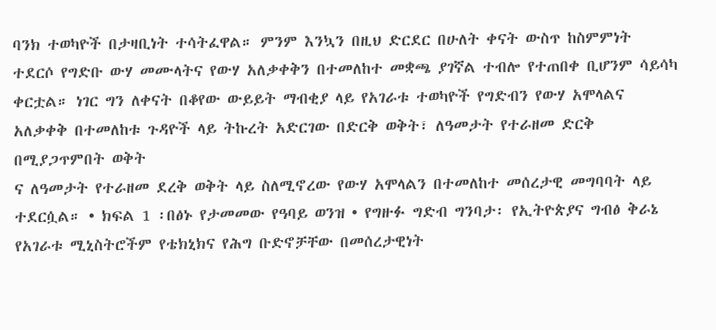ባንክ ተወካዮች በታዛቢነት ተሳትፈዋል። ምንም እንኳን በዚህ ድርደር በሁለት ቀናት ውስጥ ከስምምነት
ተደርሶ የግድቡ ውሃ መሙላትና የውሃ አለቃቀቅን በተመለከተ መቋጫ ያገኛል ተብሎ የተጠበቀ ቢሆንም ሳይሳካ ቀርቷል። ነገር ግን ለቀናት በቆየው ውይይት ማብቂያ ላይ የአገራቱ ተወካዮች የግድብን የውሃ አሞላልና አለቃቀቅ በተመለከቱ ጉዳዮች ላይ ትኩረት አድርገው በድርቅ ወቅት፣ ለዓመታት የተራዘመ ድርቅ በሚያጋጥምበት ወቅት
ና ለዓመታት የተራዘመ ደረቅ ወቅት ላይ ስለሚኖረው የውሃ አሞላልን በተመለከተ መሰረታዊ መግባባት ላይ ተደርሷል። • ክፍል 1 ፡በፅኑ የታመመው የዓባይ ወንዝ • የግዙፉ ግድብ ግንባታ፡ የኢትዮጵያና ግብፅ ቅራኔ የአገራቱ ሚኒስትሮችም የቴክኒክና የሕግ ቡድኖቻቸው በመሰረታዊነት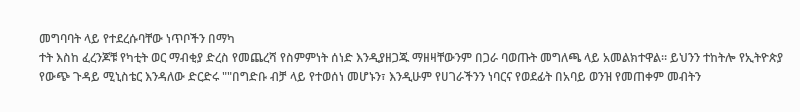መግባባት ላይ የተደረሱባቸው ነጥቦችን በማካ
ተት እስከ ፈረንጆቹ የካቲት ወር ማብቂያ ድረስ የመጨረሻ የስምምነት ሰነድ እንዲያዘጋጁ ማዘዛቸውንም በጋራ ባወጡት መግለጫ ላይ አመልክተዋል። ይህንን ተከትሎ የኢትዮጵያ የውጭ ጉዳይ ሚኒስቴር እንዳለው ድርድሩ ""በግድቡ ብቻ ላይ የተወሰነ መሆኑን፣ እንዲሁም የሀገራችንን ነባርና የወደፊት በአባይ ወንዝ የመጠቀም መብትን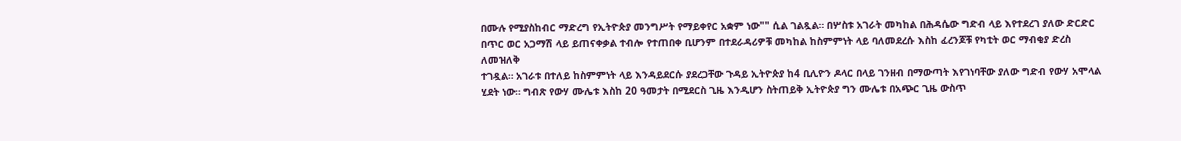በሙሉ የሚያስከብር ማድረግ የኢትዮጵያ መንግሥት የማይቀየር አቋም ነው"" ሲል ገልጿል። በሦስቱ አገራት መካከል በሕዳሴው ግድብ ላይ እየተደረገ ያለው ድርድር በጥር ወር አጋማሽ ላይ ይጠናቀቃል ተብሎ የተጠበቀ ቢሆንም በተደራዳሪዎቹ መካከል ከስምምነት ላይ ባለመደረሱ እስከ ፈረንጆቹ የካቲት ወር ማብቂያ ድረስ ለመዝለቅ
ተገዷል። አገራቱ በተለይ ከስምምነት ላይ እንዳይደርሱ ያደረጋቸው ጉዳይ ኢትዮጵያ ከ4 ቢሊዮን ዶላር በላይ ገንዘብ በማውጣት እየገነባቸው ያለው ግድብ የውሃ አሞላል ሂደት ነው። ግብጽ የውሃ ሙሌቱ እስከ 20 ዓመታት በሚደርስ ጊዜ እንዲሆን ስትጠይቅ ኢትዮጵያ ግን ሙሌቱ በአጭር ጊዜ ውስጥ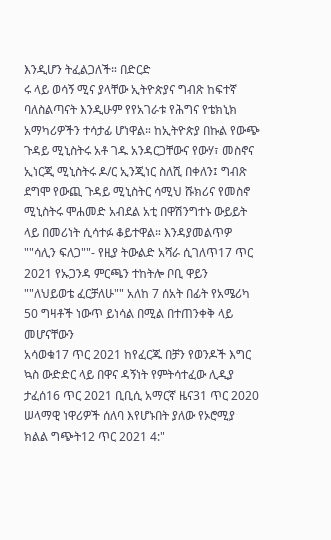እንዲሆን ትፈልጋለች። በድርድ
ሩ ላይ ወሳኝ ሚና ያላቸው ኢትዮጵያና ግብጽ ከፍተኛ ባለስልጣናት እንዲሁም የየአገራቱ የሕግና የቴክኒክ አማካሪዎችን ተሳታፊ ሆነዋል። ከኢትዮጵያ በኩል የውጭ ጉዳይ ሚኒስትሩ አቶ ገዱ አንዳርጋቸውና የውሃ፣ መስኖና ኢነርጂ ሚኒስትሩ ዶ/ር ኢንጂነር ስለሺ በቀለን፤ ግብጽ ደግሞ የውጪ ጉዳይ ሚኒስትር ሳሚህ ሹክሪና የመስኖ
ሚኒስትሩ ሞሐመድ አብደል አቲ በዋሽንግተኑ ውይይት ላይ በመሪነት ሲሳተፉ ቆይተዋል። እንዳያመልጥዎ ""ሳሊን ፍለጋ""- የዚያ ትውልድ አሻራ ሲገለጥ17 ጥር 2021 የኡጋንዳ ምርጫን ተከትሎ ቦቢ ዋይን ""ለህይወቴ ፈርቻለሁ"" አለከ 7 ሰአት በፊት የአሜሪካ 50 ግዛቶች ነውጥ ይነሳል በሚል በተጠንቀቅ ላይ መሆናቸውን
አሳወቁ17 ጥር 2021 ከየፈርጁ በቻን የወንዶች እግር ኳስ ውድድር ላይ በዋና ዳኝነት የምትሳተፈው ሊዲያ ታፈሰ16 ጥር 2021 ቢቢሲ አማርኛ ዜና31 ጥር 2020 ሠላማዊ ነዋሪዎች ሰለባ እየሆኑበት ያለው የኦሮሚያ ክልል ግጭት12 ጥር 2021 4:"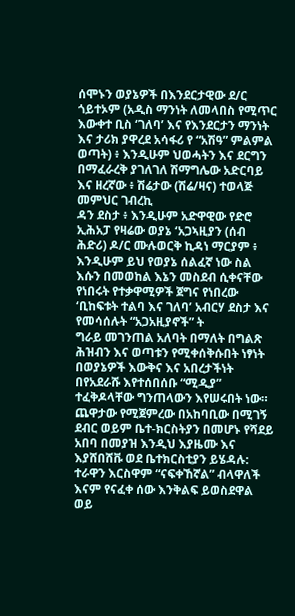ሰሞኑን ወያኔዎች በእንደርታዊው ደ/ር ጎይተኦም (አዲስ ማንነት ለመላበስ የሚጥር እውቀተ ቢስ ‘ገለባ’ እና የእንደርታን ማንነት እና ታሪክ ያዋረደ አሳፋሪ የ “አሽዓ” ምልምል ወጣት) ፥ እንዲሁም ህወሓትን እና ደርግን በማፈራረቅ ያገለገለ ሽማግሌው አድርባይ እና ዘረኛው ፥ ሽሬታው (ሽሬ/ዛና) ተወላጅ መምህር ገብረኪ
ዳን ደስታ ፥ እንዲሁም አድዋዊው የድሮ ኢሕአፓ የዛሬው ወያኔ ‘አጋኣዚያን (ሰብ ሕድሪ) ዶ/ር ሙሉወርቅ ኪዳነ ማርያም ፥ እንዲሁም ይህ የወያኔ ሰልፈኛ ነው ስል እሱን በመወከል እኔን መስደብ ሲቀናቸው የነበሩት የተቃዋሚዎች ጀግና የነበረው ‘ቢከፍቱት ተልባ እና ገለባ’ አብርሃ ደስታ እና የመሳሰሉት “አጋአዚያኖች” ት
ግራይ መገንጠል አለባት በማለት በግልጽ ሕዝብን እና ወጣቱን የሚቀሰቅሱበት ነፃነት በወያኔዎች እውቅና እና አበረታችነት በየአደራሹ እየተሰበሰቡ “ሚዲያ” ተፈቅዶላቸው ግንጠላውን እየሠሩበት ነው።
ጨዋታው የሚጀምረው በአከባቢው በሚገኝ ደብር ወይም ቤተ-ክርስትያን በመሆኑ የሻደይ አበባ በመያዝ እንዲህ እያዜሙ እና እያሸበሸቩ ወደ ቤተክርስቲያን ይሄዳሉ:
ተራዋን እርስዋም “ናፍቀኸኛል” ብላዋለች እናም የናፈቀ ሰው እንቅልፍ ይወስደዋል ወይ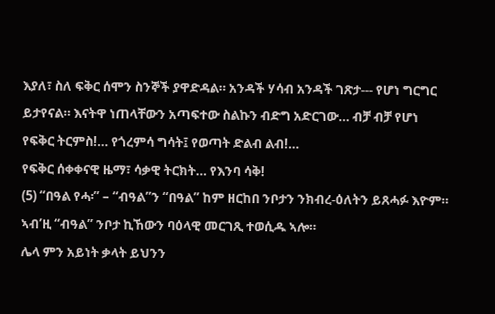እያለ፣ ስለ ፍቅር ሰሞን ስንኞች ያዋድዳል። አንዳች ሃሳብ አንዳች ገጽታ--- የሆነ ግርግር ይታየናል። እናትዋ ነጠላቸውን አጣፍተው ስልኩን ብድግ አድርገው… ብቻ ብቻ የሆነ የፍቅር ትርምስ!… የጎረምሳ ግሳት፤ የወጣት ድልብ ልብ!…
የፍቅር ሰቀቀናዊ ዜማ፣ ሳቃዊ ትርክት… የእንባ ሳቅ!
(5) “በዓል የሓ፡” – “ብዓል”ን “በዓል” ከም ዘርከበ ንቦታን ንክብረ-ዕለትን ይጸሓፉ እዮም። ኣብ’ዚ “ብዓል” ንቦታ ኪኸውን ባዕላዊ መርገጺ ተወሲዱ ኣሎ።
ሌላ ምን አይነት ቃላት ይህንን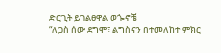ድርጊት ይገልፀዋል ወጐኖቼ
“ለጋስ ሰው ደግሞ፣ ልግስናን በተመለከተ ምክር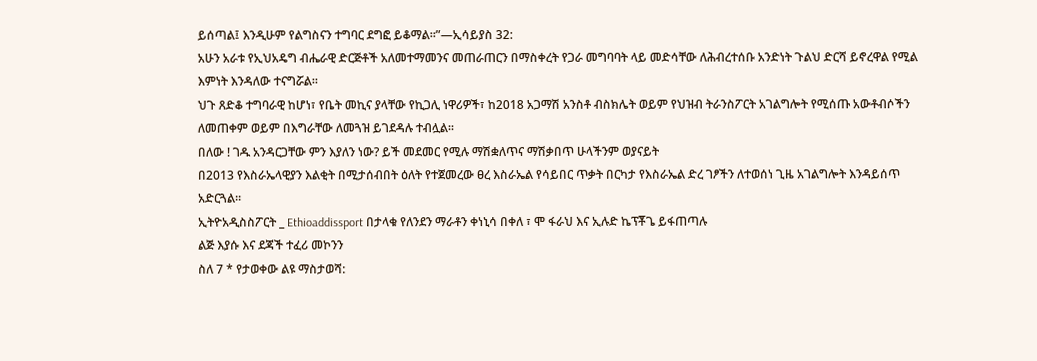ይሰጣል፤ እንዲሁም የልግስናን ተግባር ደግፎ ይቆማል።”—ኢሳይያስ 32:
አሁን አራቱ የኢህአዴግ ብሔራዊ ድርጅቶች አለመተማመንና መጠራጠርን በማስቀረት የጋራ መግባባት ላይ መድሳቸው ለሕብረተሰቡ አንድነት ጉልህ ድርሻ ይኖረዋል የሚል እምነት እንዳለው ተናግሯል።
ህጉ ጸድቆ ተግባራዊ ከሆነ፣ የቤት መኪና ያላቸው የኪጋሊ ነዋሪዎች፣ ከ2018 አጋማሽ አንስቶ ብስክሌት ወይም የህዝብ ትራንስፖርት አገልግሎት የሚሰጡ አውቶብሶችን ለመጠቀም ወይም በእግራቸው ለመጓዝ ይገደዳሉ ተብሏል፡፡
በለው ! ገዱ አንዳርጋቸው ምን እያለን ነው? ይች መደመር የሚሉ ማሽቋለጥና ማሽቃበጥ ሁላችንም ወያናይት
በ2013 የእስራኤላዊያን እልቂት በሚታሰብበት ዕለት የተጀመረው ፀረ እስራኤል የሳይበር ጥቃት በርካታ የእስራኤል ድረ ገፆችን ለተወሰነ ጊዜ አገልግሎት እንዳይሰጥ አድርጓል።
ኢትዮአዲስስፖርት _ Ethioaddissport በታላቁ የለንደን ማራቶን ቀነኒሳ በቀለ ፣ ሞ ፋራህ እና ኢሉድ ኬፕቾጌ ይፋጠጣሉ
ልጅ እያሱ እና ደጃች ተፈሪ መኮንን
ስለ 7 * የታወቀው ልዩ ማስታወሻ: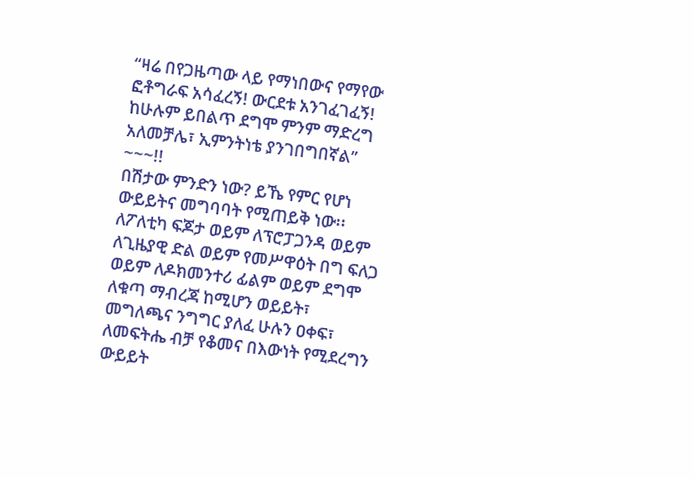“ዛሬ በየጋዜጣው ላይ የማነበውና የማየው ፎቶግራፍ አሳፈረኝ! ውርደቱ አንገፈገፈኝ! ከሁሉም ይበልጥ ደግሞ ምንም ማድረግ አለመቻሌ፣ ኢምንትነቴ ያንገበግበኛል” ~~~!!
በሽታው ምንድን ነው? ይኼ የምር የሆነ ውይይትና መግባባት የሚጠይቅ ነው፡፡ ለፖለቲካ ፍጆታ ወይም ለፕሮፓጋንዳ ወይም ለጊዜያዊ ድል ወይም የመሥዋዕት በግ ፍለጋ ወይም ለዶክመንተሪ ፊልም ወይም ደግሞ ለቁጣ ማብረጃ ከሚሆን ወይይት፣ መግለጫና ንግግር ያለፈ ሁሉን ዐቀፍ፣ ለመፍትሔ ብቻ የቆመና በእውነት የሚደረግን ውይይት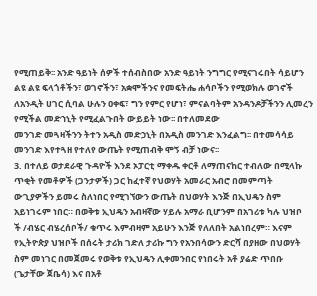የሚጠይቅ፡፡ አንድ ዓይነት ሰዎች ተሰብስበው አንድ ዓይነት ንግግር የሚናገሩበት ሳይሆን ልዩ ልዩ ፍላጎቶችን፣ ወገኖችን፣ አቋሞችንና የመፍትሔ ሐሳቦችን የሚወክሉ ወገኖች ለአንዲት ሀገር ሲባል ሁሉን ዐቀፍ፣ ግን የምር የሆነ፣ ምናልባትም አንዳንዶቻችንን ሊመረን የሚችል መድኀኒት የሚፈልጉበት ውይይት ነው፡፡ በተለመደው
መንገድ መጓዛችንን ትተን አዲስ መድኃኒት በአዲስ መንገድ እንፈልግ፡፡ በተመሳሳይ መንገድ እየተጓዘ የተለየ ውጤት የሚጠብቅ ሞኝ ብቻ ነውና፡፡
3. በተለይ ወታደራዊ ጉዳዮች እንደ ኦፓርቲ ማቀዱ ቀርቶ ለማጠናከር ተብለው በሚላኩ ጥቂት የመቶዎች (ጋንታዎች) ጋር ከፈተኛ የህወሃት አመራር አብሮ በመምጣት ውጊያዎችን ይመሩ ስለነበር የሚገኘውን ውጤት በህወሃት እንጅ በኢህዴን ስም አይነገሩም ነበር። በወቅቱ ኢህዴን አብዛኛው ሃይሉ አማራ ቢሆንም በአገሪቱ ካሉ ህዝቦ
ች /ብሄር ብሄረሰቦች/ ቁጥሩ እምብዛም አይሁን እንጅ የለለበት አልነበረም። እናም የኢትዮጵያ ህዝቦች በሰሩት ታሪክ ገድለ ታሪኩ ግን የአንበሳውን ድርሻ በያዘው በህወሃት ስም መነገር በመጀመሩ የወቅቱ የኢህዴን ሊቀመንበር የነበሩት አቶ ያሬድ ጥበቡ (ጌታቸው ጀቤሳ) እና በአቶ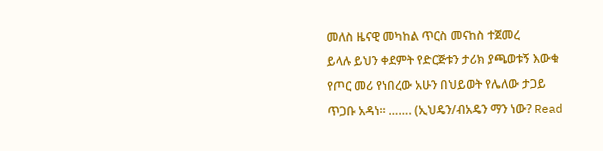መለስ ዜናዊ መካከል ጥርስ መናከስ ተጀመረ
ይላሉ ይህን ቀደምት የድርጅቱን ታሪክ ያጫወቱኝ እውቁ የጦር መሪ የነበረው አሁን በህይወት የሌለው ታጋይ ጥጋቡ አዳነ። ……. (ኢህዴን/ብአዴን ማን ነው? Read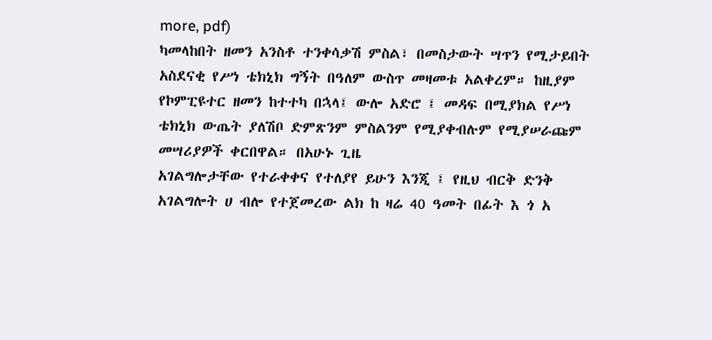more, pdf)
ካመላከበት ዘመን አንስቶ ተንቀሳቃሽ ምስል፣ በመስታውት ሣጥን የሚታይበት አስደናቂ የሥነ ቴክኒክ ግኝት በዓለም ውስጥ መዛመቱ አልቀረም። ከዚያም የኮምፒዩተር ዘመን ከተተካ በኋላ፤ ውሎ አድሮ ፤ መዳፍ በሚያክል የሥነ ቴክኒክ ውጤት ያለሽቦ ድምጽንም ምስልንም የሚያቀብሉም የሚያሠራጩም መሣሪያዎች ቀርበዋል። በአሁኑ ጊዜ
አገልግሎታቸው የተራቀቀና የተለያየ ይሁን እንጂ ፤ የዚህ ብርቅ ድንቅ አገልግሎት ሀ ብሎ የተጀመረው ልክ ከ ዛሬ 40 ዓመት በፊት እ ጎ አ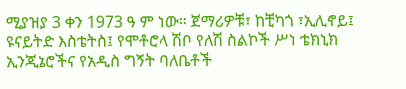ሚያዝያ 3 ቀን 1973 ዓ ም ነው። ጀማሪዎቹ፣ ከቺካጎ ፣ኢሊኖይ፤ ዩናይትድ እስቴትስ፤ የሞቶሮላ ሽቦ የለሽ ስልኮች ሥነ ቴክኒክ ኢንጂኔሮችና የአዲስ ግኝት ባለቤቶች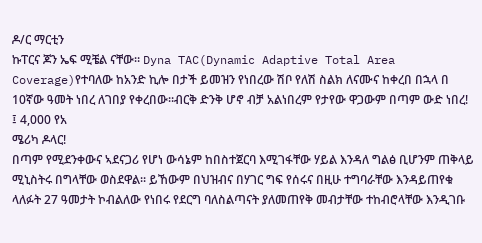ዶ/ር ማርቲን
ኩፐርና ጆን ኤፍ ሚቼል ናቸው። Dyna TAC(Dynamic Adaptive Total Area Coverage)የተባለው ከአንድ ኪሎ በታች ይመዝን የነበረው ሽቦ የለሽ ስልክ ለናሙና ከቀረበ በኋላ በ 10ኛው ዓመት ነበረ ለገበያ የቀረበው።ብርቅ ድንቅ ሆኖ ብቻ አልነበረም የታየው ዋጋውም በጣም ውድ ነበረ! ፤ 4,000 የአ
ሜሪካ ዶላር!
በጣም የሚደንቀውና ኣደናጋሪ የሆነ ውሳኔም ከበስተጀርባ እሚገፋቸው ሃይል እንዳለ ግልፅ ቢሆንም ጠቅላይ ሚኒስትሩ በግላቸው ወስደዋል፡፡ ይኸውም በህዝብና በሃገር ግፍ የሰሩና በዚሁ ተግባራቸው እንዳይጠየቁ ላለፉት 27 ዓመታት ኮብልለው የነበሩ የደርግ ባለስልጣናት ያለመጠየቅ መብታቸው ተከብሮላቸው እንዲገቡ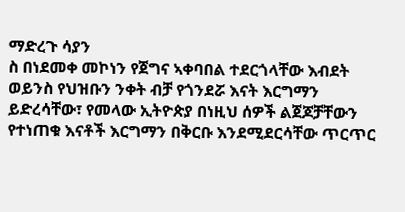ማድረጉ ሳያን
ስ በነደመቀ መኮነን የጀግና ኣቀባበል ተደርጎላቸው እብደት ወይንስ የህዝቡን ንቀት ብቻ የጎንደሯ እናት እርግማን ይድረሳቸው፣ የመላው ኢትዮጵያ በነዚህ ሰዎች ልጀጆቻቸውን የተነጠቁ እናቶች እርግማን በቅርቡ እንደሚደርሳቸው ጥርጥር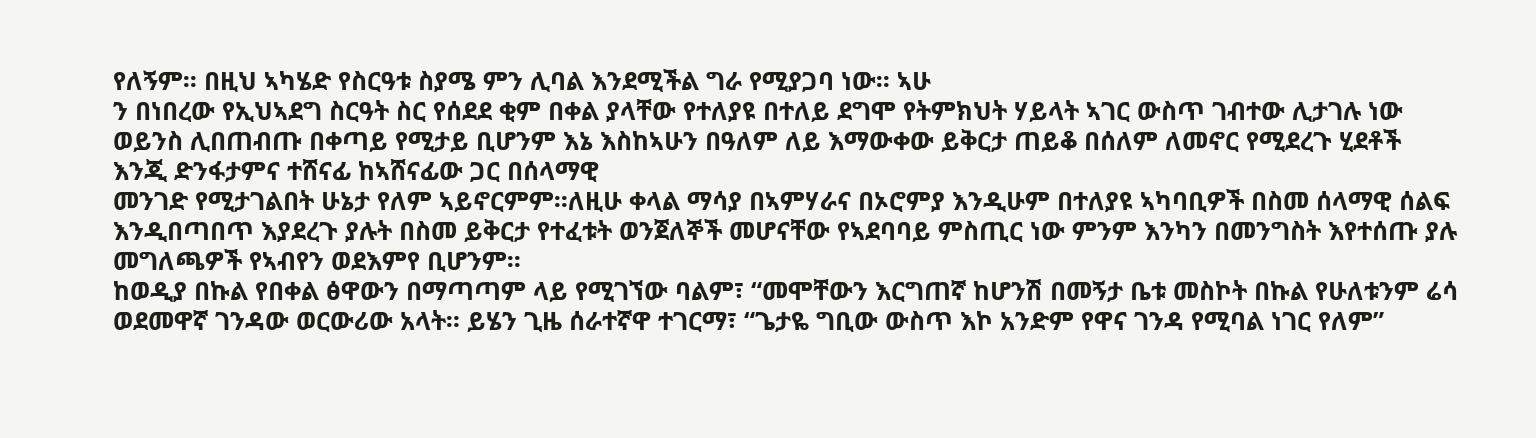የለኝም፡፡ በዚህ ኣካሄድ የስርዓቱ ስያሜ ምን ሊባል እንደሚችል ግራ የሚያጋባ ነው፡፡ ኣሁ
ን በነበረው የኢህኣደግ ስርዓት ስር የሰደደ ቂም በቀል ያላቸው የተለያዩ በተለይ ደግሞ የትምክህት ሃይላት ኣገር ውስጥ ገብተው ሊታገሉ ነው ወይንስ ሊበጠብጡ በቀጣይ የሚታይ ቢሆንም እኔ እስከኣሁን በዓለም ለይ እማውቀው ይቅርታ ጠይቆ በሰለም ለመኖር የሚደረጉ ሂደቶች እንጂ ድንፋታምና ተሸናፊ ከኣሸናፊው ጋር በሰላማዊ
መንገድ የሚታገልበት ሁኔታ የለም ኣይኖርምም፡፡ለዚሁ ቀላል ማሳያ በኣምሃራና በኦሮምያ እንዲሁም በተለያዩ ኣካባቢዎች በስመ ሰላማዊ ሰልፍ እንዲበጣበጥ እያደረጉ ያሉት በስመ ይቅርታ የተፈቱት ወንጀለኞች መሆናቸው የኣደባባይ ምስጢር ነው ምንም እንካን በመንግስት እየተሰጡ ያሉ መግለጫዎች የኣብየን ወደእምየ ቢሆንም፡፡
ከወዲያ በኩል የበቀል ፅዋውን በማጣጣም ላይ የሚገኘው ባልም፣ “መሞቸውን እርግጠኛ ከሆንሽ በመኝታ ቤቱ መስኮት በኩል የሁለቱንም ሬሳ ወደመዋኛ ገንዳው ወርውሪው አላት። ይሄን ጊዜ ሰራተኛዋ ተገርማ፣ “ጌታዬ ግቢው ውስጥ እኮ አንድም የዋና ገንዳ የሚባል ነገር የለም”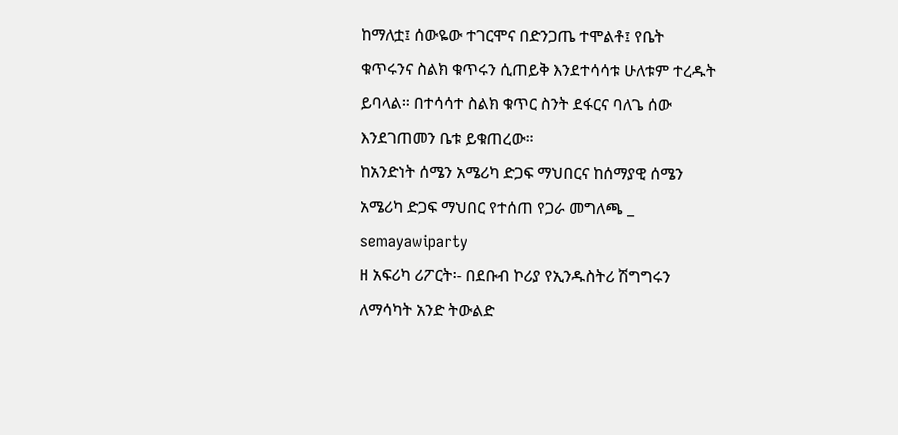ከማለቷ፤ ሰውዬው ተገርሞና በድንጋጤ ተሞልቶ፤ የቤት
ቁጥሩንና ስልክ ቁጥሩን ሲጠይቅ እንደተሳሳቱ ሁለቱም ተረዱት ይባላል። በተሳሳተ ስልክ ቁጥር ስንት ደፋርና ባለጌ ሰው እንደገጠመን ቤቱ ይቁጠረው።
ከአንድነት ሰሜን አሜሪካ ድጋፍ ማህበርና ከሰማያዊ ሰሜን አሜሪካ ድጋፍ ማህበር የተሰጠ የጋራ መግለጫ _ semayawiparty
ዘ አፍሪካ ሪፖርት፡- በደቡብ ኮሪያ የኢንዱስትሪ ሽግግሩን ለማሳካት አንድ ትውልድ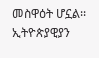መስዋዕት ሆኗል፡፡ ኢትዮጵያዊያን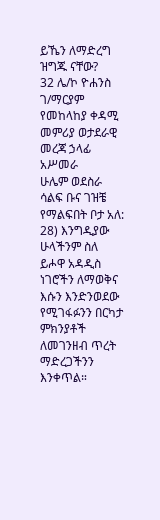ይኼን ለማድረግ ዝግጁ ናቸው?
32 ሌ/ኮ ዮሐንስ ገ/ማርያም የመከላከያ ቀዳሚ መምሪያ ወታደራዊ መረጃ ኃላፊ አሥመራ
ሁሌም ወደስራ ሳልፍ ቡና ገዝቼ የማልፍበት ቦታ አለ:
28) እንግዲያው ሁላችንም ስለ ይሖዋ አዳዲስ ነገሮችን ለማወቅና እሱን እንድንወደው የሚገፋፉንን በርካታ ምክንያቶች ለመገንዘብ ጥረት ማድረጋችንን እንቀጥል።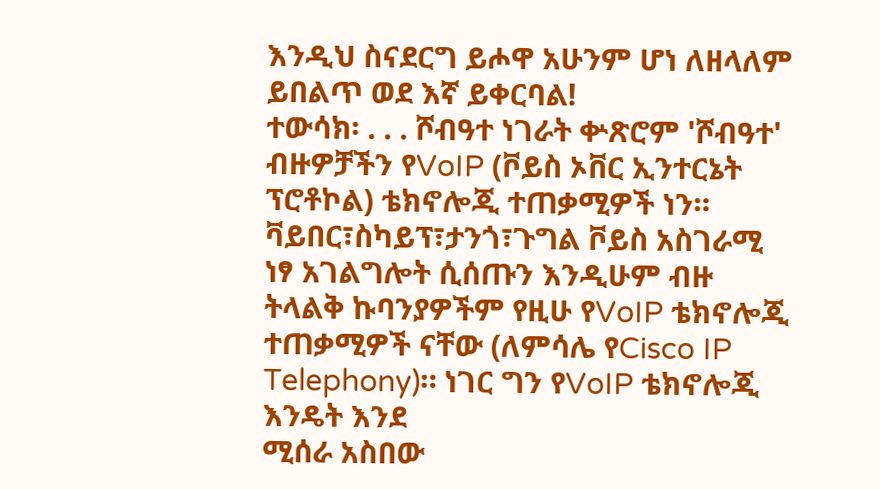እንዲህ ስናደርግ ይሖዋ አሁንም ሆነ ለዘላለም ይበልጥ ወደ እኛ ይቀርባል!
ተውሳክ፡ . . . ሾብዓተ ነገራት ቍጽሮም 'ሾብዓተ'
ብዙዎቻችን የVoIP (ቮይስ ኦቨር ኢንተርኔት ፕሮቶኮል) ቴክኖሎጂ ተጠቃሚዎች ነን። ቫይበር፣ስካይፕ፣ታንጎ፣ጉግል ቮይስ አስገራሚ ነፃ አገልግሎት ሲሰጡን እንዲሁም ብዙ ትላልቅ ኩባንያዎችም የዚሁ የVoIP ቴክኖሎጂ ተጠቃሚዎች ናቸው (ለምሳሌ የCisco IP Telephony)። ነገር ግን የVoIP ቴክኖሎጂ እንዴት እንደ
ሚሰራ አስበው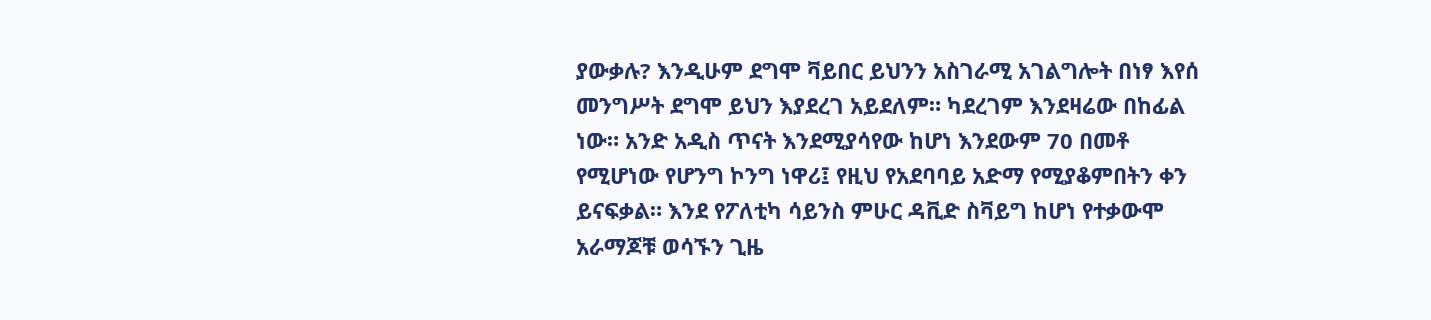ያውቃሉ? እንዲሁም ደግሞ ቫይበር ይህንን አስገራሚ አገልግሎት በነፃ እየሰ
መንግሥት ደግሞ ይህን እያደረገ አይደለም። ካደረገም እንደዛሬው በከፊል ነው። አንድ አዲስ ጥናት እንደሚያሳየው ከሆነ እንደውም 70 በመቶ የሚሆነው የሆንግ ኮንግ ነዋሪ፤ የዚህ የአደባባይ አድማ የሚያቆምበትን ቀን ይናፍቃል። እንደ የፖለቲካ ሳይንስ ምሁር ዳቪድ ስቫይግ ከሆነ የተቃውሞ አራማጆቹ ወሳኙን ጊዜ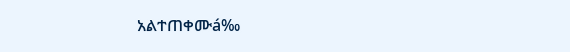አልተጠቀሙá‰